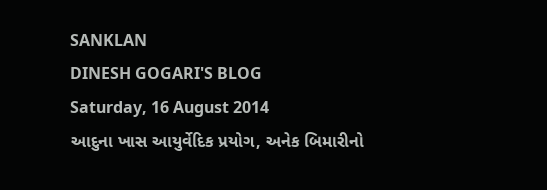SANKLAN
DINESH GOGARI'S BLOG
Saturday, 16 August 2014
આદુના ખાસ આયુર્વેદિક પ્રયોગ, અનેક બિમારીનો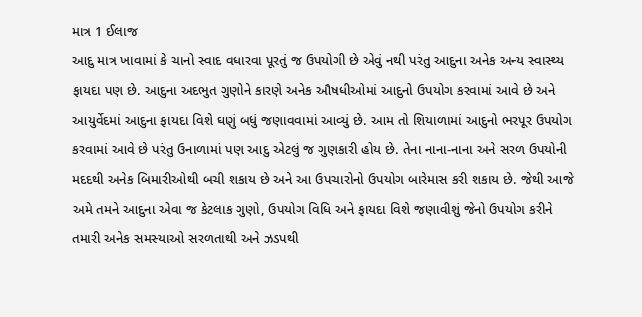માત્ર 1 ઈલાજ
આદુ માત્ર ખાવામાં કે ચાનો સ્વાદ વધારવા પૂરતું જ ઉપયોગી છે એવું નથી પરંતુ આદુના અનેક અન્ય સ્વાસ્થ્ય ફાયદા પણ છે. આદુના અદભુત ગુણોને કારણે અનેક ઔષધીઓમાં આદુનો ઉપયોગ કરવામાં આવે છે અને આયુર્વેદમાં આદુના ફાયદા વિશે ઘણું બધું જણાવવામાં આવ્યું છે. આમ તો શિયાળામાં આદુનો ભરપૂર ઉપયોગ કરવામાં આવે છે પરંતુ ઉનાળામાં પણ આદુ એટલું જ ગુણકારી હોય છે. તેના નાના-નાના અને સરળ ઉપયોની મદદથી અનેક બિમારીઓથી બચી શકાય છે અને આ ઉપચારોનો ઉપયોગ બારેમાસ કરી શકાય છે. જેથી આજે અમે તમને આદુના એવા જ કેટલાક ગુણો, ઉપયોગ વિધિ અને ફાયદા વિશે જણાવીશું જેનો ઉપયોગ કરીને તમારી અનેક સમસ્યાઓ સરળતાથી અને ઝડપથી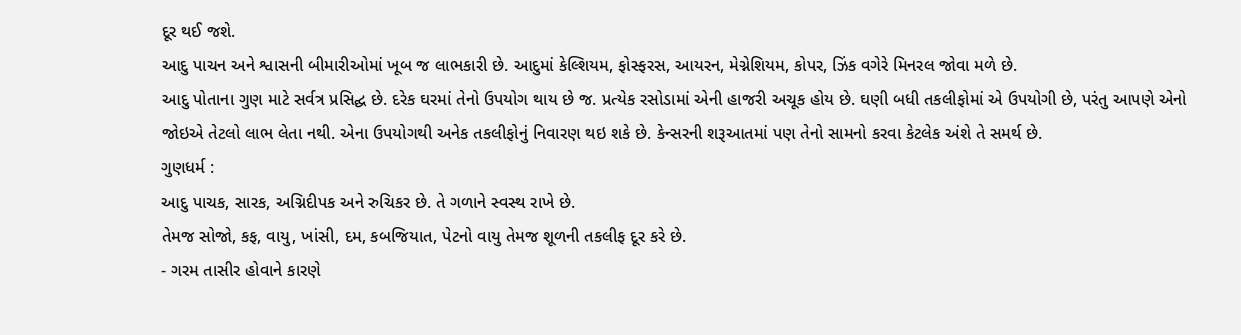દૂર થઈ જશે.
આદુ પાચન અને શ્વાસની બીમારીઓમાં ખૂબ જ લાભકારી છે. આદુમાં કેલ્શિયમ, ફોસ્ફરસ, આયરન, મેગ્નેશિયમ, કોપર, ઝિંક વગેરે મિનરલ જોવા મળે છે.
આદુ પોતાના ગુણ માટે સર્વત્ર પ્રસિદ્ઘ છે. દરેક ઘરમાં તેનો ઉપયોગ થાય છે જ. પ્રત્યેક રસોડામાં એની હાજરી અચૂક હોય છે. ઘણી બધી તકલીફોમાં એ ઉપયોગી છે, પરંતુ આપણે એનો જોઇએ તેટલો લાભ લેતા નથી. એના ઉપયોગથી અનેક તકલીફોનું નિવારણ થઇ શકે છે. કેન્સરની શરૂઆતમાં પણ તેનો સામનો કરવા કેટલેક અંશે તે સમર્થ છે.
ગુણધર્મ :
આદુ પાચક, સારક, અગ્નિદીપક અને રુચિકર છે. તે ગળાને સ્વસ્થ રાખે છે.
તેમજ સોજો, કફ, વાયુ, ખાંસી, દમ, કબજિયાત, પેટનો વાયુ તેમજ શૂળની તકલીફ દૂર કરે છે.
- ગરમ તાસીર હોવાને કારણે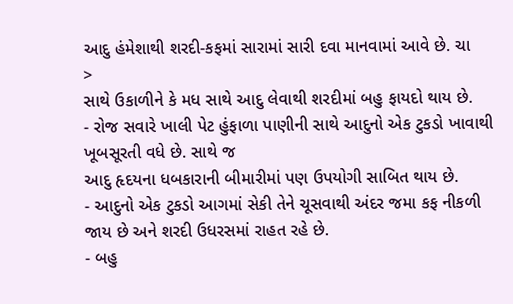આદુ હંમેશાથી શરદી-કફમાં સારામાં સારી દવા માનવામાં આવે છે. ચા
>
સાથે ઉકાળીને કે મધ સાથે આદુ લેવાથી શરદીમાં બહુ ફાયદો થાય છે.
- રોજ સવારે ખાલી પેટ હુંફાળા પાણીની સાથે આદુનો એક ટુકડો ખાવાથી ખૂબસૂરતી વધે છે. સાથે જ
આદુ હૃદયના ધબકારાની બીમારીમાં પણ ઉપયોગી સાબિત થાય છે.
- આદુનો એક ટુકડો આગમાં સેકી તેને ચૂસવાથી અંદર જમા કફ નીકળી જાય છે અને શરદી ઉધરસમાં રાહત રહે છે.
- બહુ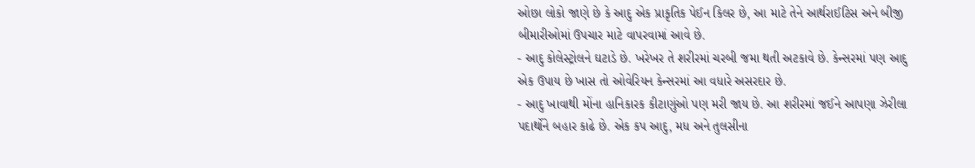ઓછા લોકો જાણે છે કે આદુ એક પ્રાકૃતિક પેઈન કિલર છે, આ માટે તેને આર્થરાઈટિસ અને બીજી બીમારીઓમાં ઉપચાર માટે વાપરવામાં આવે છે.
- આદુ કોલેસ્ટ્રોલને ઘટાડે છે. ખરેખર તે શરીરમાં ચરબી જમા થતી અટકાવે છે. કેન્સરમાં પણ આદુ એક ઉપાય છે ખાસ તો ઓવેરિયન કેન્સરમાં આ વધારે અસરદાર છે.
- આદુ ખાવાથી મોંના હાનિકારક કીટાણુંઓ પણ મરી જાય છે. આ શરીરમાં જઈને આપણા ઝેરીલા પદાર્થોને બહાર કાઢે છે. એક કપ આદુ, મધ અને તુલસીના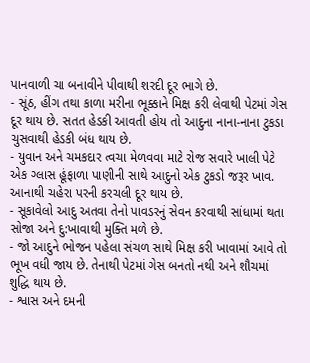પાનવાળી ચા બનાવીને પીવાથી શરદી દૂર ભાગે છે.
- સૂંઠ, હીંગ તથા કાળા મરીના ભૂક્કાને મિક્ષ કરી લેવાથી પેટમાં ગેસ દૂર થાય છે. સતત હેડકી આવતી હોય તો આદુના નાના-નાના ટુકડા ચુસવાથી હેડકી બંધ થાય છે.
- યુવાન અને ચમકદાર ત્વચા મેળવવા માટે રોજ સવારે ખાલી પેટે એક ગ્લાસ હૂંફાળા પાણીની સાથે આદુનો એક ટુકડો જરૂર ખાવ. આનાથી ચહેરા પરની કરચલી દૂર થાય છે.
- સૂકાવેલો આદુ અતવા તેનો પાવડરનું સેવન કરવાથી સાંધામાં થતા સોજા અને દુ:ખાવાથી મુક્તિ મળે છે.
- જો આદુને ભોજન પહેલા સંચળ સાથે મિક્ષ કરી ખાવામાં આવે તો ભૂખ વધી જાય છે. તેનાથી પેટમાં ગેસ બનતો નથી અને શૌચમાં શુદ્ધિ થાય છે.
- શ્વાસ અને દમની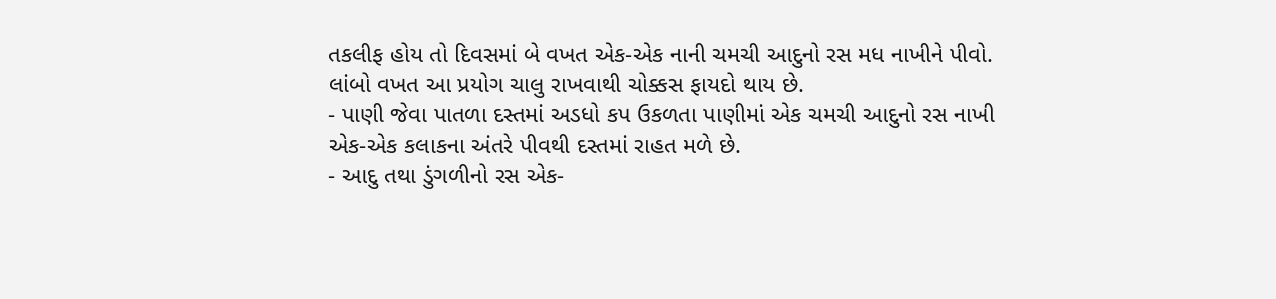તકલીફ હોય તો દિવસમાં બે વખત એક-એક નાની ચમચી આદુનો રસ મધ નાખીને પીવો. લાંબો વખત આ પ્રયોગ ચાલુ રાખવાથી ચોક્કસ ફાયદો થાય છે.
- પાણી જેવા પાતળા દસ્તમાં અડધો કપ ઉકળતા પાણીમાં એક ચમચી આદુનો રસ નાખી એક-એક કલાકના અંતરે પીવથી દસ્તમાં રાહત મળે છે.
- આદુ તથા ડુંગળીનો રસ એક-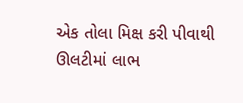એક તોલા મિક્ષ કરી પીવાથી ઊલટીમાં લાભ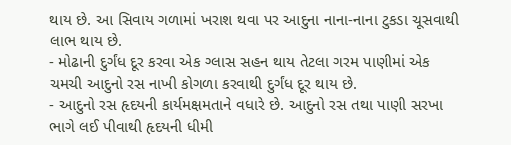થાય છે. આ સિવાય ગળામાં ખરાશ થવા પર આદુના નાના-નાના ટુકડા ચૂસવાથી લાભ થાય છે.
- મોઢાની દુર્ગંધ દૂર કરવા એક ગ્લાસ સહન થાય તેટલા ગરમ પાણીમાં એક ચમચી આદુનો રસ નાખી કોગળા કરવાથી દુર્ગંધ દૂર થાય છે.
- આદુનો રસ હૃદયની કાર્યમક્ષમતાને વધારે છે. આદુનો રસ તથા પાણી સરખા ભાગે લઈ પીવાથી હૃદયની ધીમી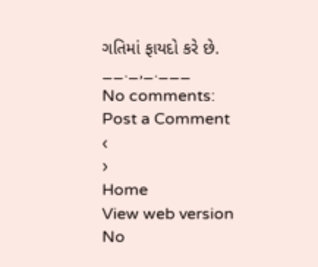ગતિમાં ફાયદો કરે છે.
__._,_.___
No comments:
Post a Comment
‹
›
Home
View web version
No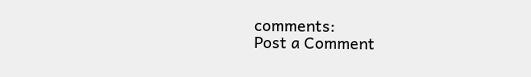comments:
Post a Comment